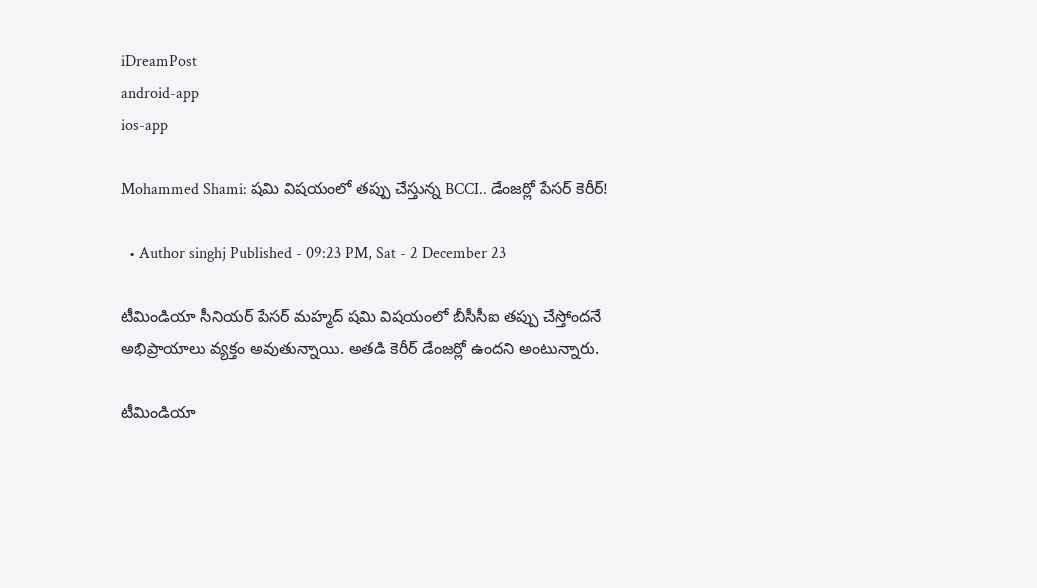iDreamPost
android-app
ios-app

Mohammed Shami: షమి విషయంలో తప్పు చేస్తున్న BCCI.. డేంజర్లో పేసర్ కెరీర్!

  • Author singhj Published - 09:23 PM, Sat - 2 December 23

టీమిండియా సీనియర్ పేసర్ మహ్మద్ షమి విషయంలో బీసీసీఐ తప్పు చేస్తోందనే అభిప్రాయాలు వ్యక్తం అవుతున్నాయి. అతడి కెరీర్ డేంజర్లో ఉందని అంటున్నారు.

టీమిండియా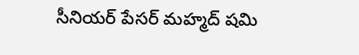సీనియర్ పేసర్ మహ్మద్ షమి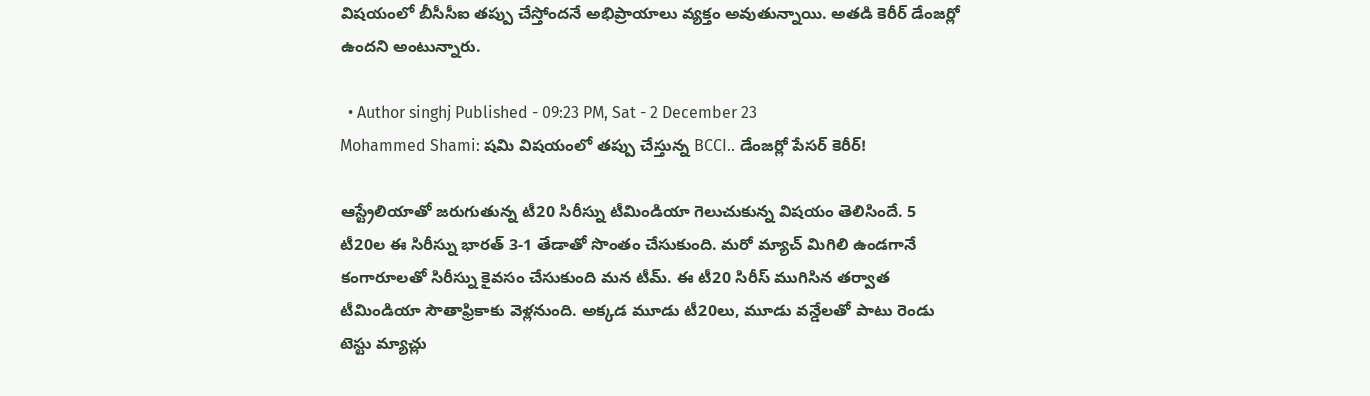విషయంలో బీసీసీఐ తప్పు చేస్తోందనే అభిప్రాయాలు వ్యక్తం అవుతున్నాయి. అతడి కెరీర్ డేంజర్లో ఉందని అంటున్నారు.

  • Author singhj Published - 09:23 PM, Sat - 2 December 23
Mohammed Shami: షమి విషయంలో తప్పు చేస్తున్న BCCI.. డేంజర్లో పేసర్ కెరీర్!

ఆస్ట్రేలియాతో జరుగుతున్న టీ20 సిరీస్ను టీమిండియా గెలుచుకున్న విషయం తెలిసిందే. 5 టీ20ల ఈ సిరీస్ను భారత్ 3-1 తేడాతో సొంతం చేసుకుంది. మరో మ్యాచ్ మిగిలి ఉండగానే కంగారూలతో సిరీస్ను కైవసం చేసుకుంది మన టీమ్. ఈ టీ20 సిరీస్ ముగిసిన తర్వాత టీమిండియా సౌతాఫ్రికాకు వెళ్లనుంది. అక్కడ మూడు టీ20లు, మూడు వన్డేలతో పాటు రెండు టెస్టు మ్యాచ్లు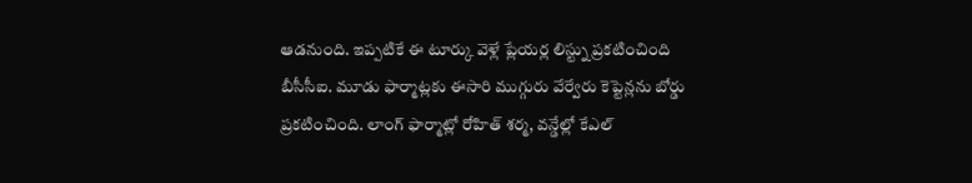ఆడనుంది. ఇప్పటికే ఈ టూర్కు వెళ్లే ప్లేయర్ల లిస్ట్ను ప్రకటించింది బీసీసీఐ. మూడు ఫార్మాట్లకు ఈసారి ముగ్గురు వేర్వేరు కెప్టెన్లను బోర్డు ప్రకటించింది. లాంగ్ ఫార్మాట్లో రోహిత్ శర్మ, వన్డేల్లో కేఎల్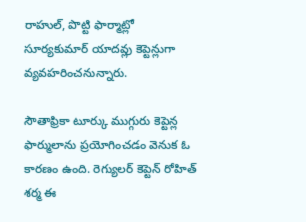రాహుల్, పొట్టి ఫార్మాట్లో సూర్యకుమార్ యాదవ్లు కెప్టెన్లుగా వ్యవహరించనున్నారు.

సౌతాఫ్రికా టూర్కు ముగ్గురు కెప్టెన్ల ఫార్ములాను ప్రయోగించడం వెనుక ఓ కారణం ఉంది. రెగ్యులర్ కెప్టెన్‌ రోహిత్ శర్మ ఈ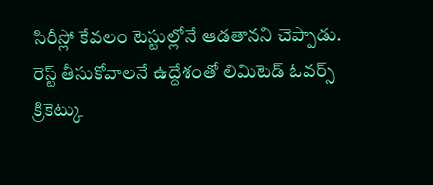సిరీస్లో కేవలం టెస్టుల్లోనే ఆడతానని చెప్పాడు. రెస్ట్ తీసుకోవాలనే ఉద్దేశంతో లిమిటెడ్ ఓవర్స్ క్రికెట్కు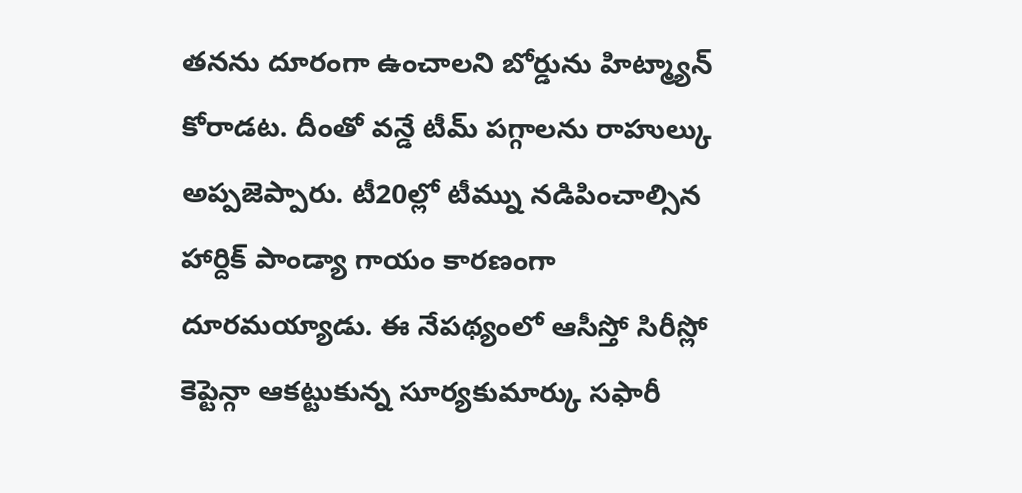తనను దూరంగా ఉంచాలని బోర్డును హిట్మ్యాన్ కోరాడట. దీంతో వన్డే టీమ్ పగ్గాలను రాహుల్కు అప్పజెప్పారు. టీ20ల్లో టీమ్ను నడిపించాల్సిన హార్దిక్ పాండ్యా గాయం కారణంగా దూరమయ్యాడు. ఈ నేపథ్యంలో ఆసీస్తో సిరీస్లో కెప్టెన్గా ఆకట్టుకున్న సూర్యకుమార్కు సఫారీ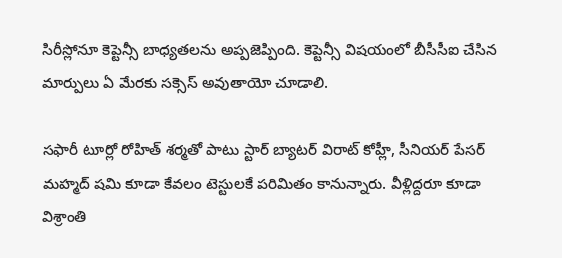సిరీస్లోనూ కెప్టెన్సీ బాధ్యతలను అప్పజెప్పింది. కెప్టెన్సీ విషయంలో బీసీసీఐ చేసిన మార్పులు ఏ మేరకు సక్సెస్ అవుతాయో చూడాలి.

సఫారీ టూర్లో రోహిత్ శర్మతో పాటు స్టార్ బ్యాటర్ విరాట్ కోహ్లీ, సీనియర్ పేసర్ మహ్మద్ షమి కూడా కేవలం టెస్టులకే పరిమితం కానున్నారు. వీళ్లిద్దరూ కూడా విశ్రాంతి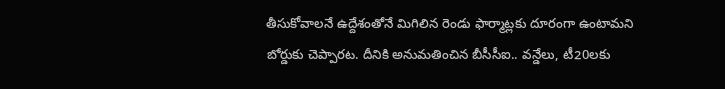తీసుకోవాలనే ఉద్దేశంతోనే మిగిలిన రెండు ఫార్మాట్లకు దూరంగా ఉంటామని బోర్డుకు చెప్పారట. దీనికి అనుమతించిన బీసీసీఐ.. వన్డేలు, టీ20లకు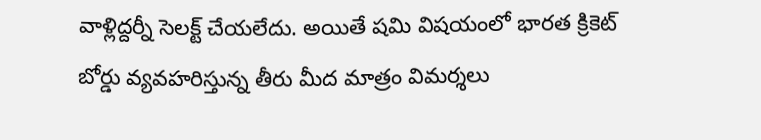వాళ్లిద్దర్నీ సెలక్ట్ చేయలేదు. అయితే షమి విషయంలో భారత క్రికెట్ బోర్డు వ్యవహరిస్తున్న తీరు మీద మాత్రం విమర్శలు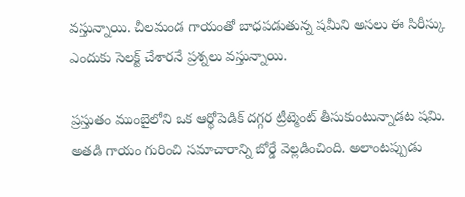వస్తున్నాయి. చీలమండ గాయంతో బాధపడుతున్న షమీని అసలు ఈ సిరీస్కు ఎందుకు సెలక్ట్ చేశారనే ప్రశ్నలు వస్తున్నాయి.

ప్రస్తుతం ముంబైలోని ఒక ఆర్థోపెడిక్ దగ్గర ట్రీట్మెంట్ తీసుకుంటున్నాడట షమి. అతడి గాయం గురించి సమాచారాన్ని బోర్డే వెల్లడించింది. అలాంటప్పుడు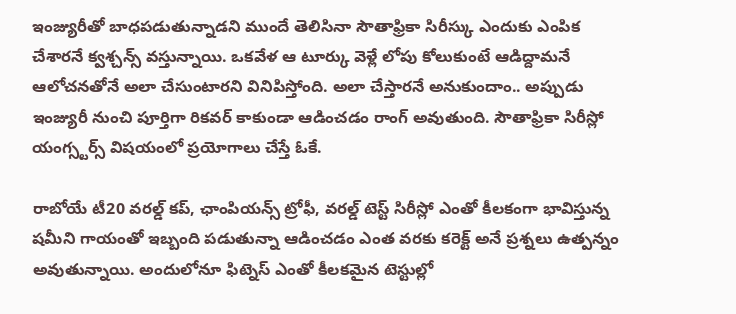ఇంజ్యురీతో బాధపడుతున్నాడని ముందే తెలిసినా సౌతాఫ్రికా సిరీస్కు ఎందుకు ఎంపిక చేశారనే క్వశ్చన్స్ వస్తున్నాయి. ఒకవేళ ఆ టూర్కు వెళ్లే లోపు కోలుకుంటే ఆడిద్దామనే ఆలోచనతోనే అలా చేసుంటారని వినిపిస్తోంది. అలా చేస్తారనే అనుకుందాం.. అప్పుడు ఇంజ్యురీ నుంచి పూర్తిగా రికవర్ కాకుండా ఆడించడం రాంగ్ అవుతుంది. సౌతాఫ్రికా సిరీస్లో యంగ్స్టర్స్ విషయంలో ప్రయోగాలు చేస్తే ఓకే.

రాబోయే టీ20 వరల్డ్ కప్, ఛాంపియన్స్ ట్రోఫీ, వరల్డ్ టెస్ట్ సిరీస్లో ఎంతో కీలకంగా భావిస్తున్న షమీని గాయంతో ఇబ్బంది పడుతున్నా ఆడించడం ఎంత వరకు కరెక్ట్ అనే ప్రశ్నలు ఉత్పన్నం అవుతున్నాయి. అందులోనూ ఫిట్నెస్ ఎంతో కీలకమైన టెస్టుల్లో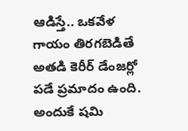ఆడిస్తే.. ఒకవేళ గాయం తిరగబెడితే అతడి కెరీర్ డేంజర్లో పడే ప్రమాదం ఉంది. అందుకే షమి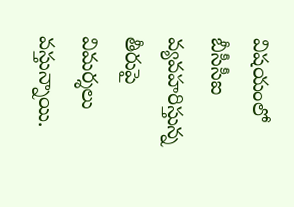విషయంలో బీసీసీఐ వ్యవహరిస్తున్న తీరుపై విమర్శలు వస్తున్నాయి.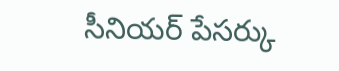సీనియర్ పేసర్కు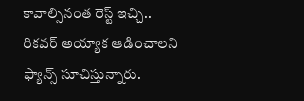కావాల్సినంత రెస్ట్ ఇచ్చి.. రికవర్ అయ్యాక ఆడించాలని ఫ్యాన్స్ సూచిస్తున్నారు.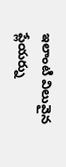ఇలాంటి విలువైన ప్లేయర్ను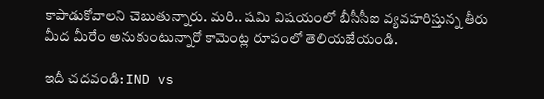కాపాడుకోవాలని చెబుతున్నారు. మరి.. షమి విషయంలో బీసీసీఐ వ్యవహరిస్తున్న తీరు మీద మీరేం అనుకుంటున్నారో కామెంట్ల రూపంలో తెలియజేయండి.

ఇదీ చదవండి: IND vs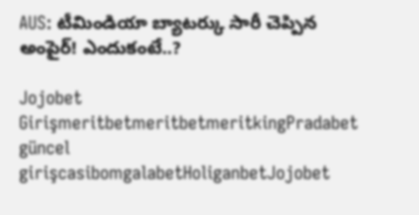AUS: టీమిండియా బ్యాటర్కు సారీ చెప్పిన అంపైర్! ఎందుకంటే..?

Jojobet GirişmeritbetmeritbetmeritkingPradabet güncel girişcasibomgalabetHoliganbetJojobet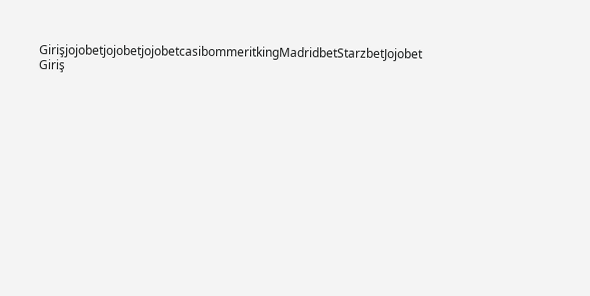GirişjojobetjojobetjojobetcasibommeritkingMadridbetStarzbetJojobet Giriş